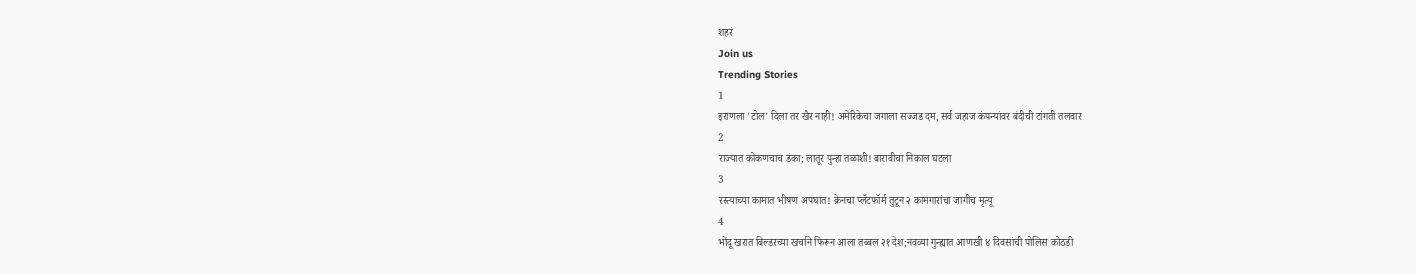शहरं
Join us
Trending Stories
1
इराणला 'टोल' दिला तर खैर नाही! अमेरिकेचा जगाला सज्जड दम, सर्व जहाज कंपन्यांवर बंदीची टांगती तलवार
2
राज्यात कोकणचाच डंका; लातूर पुन्हा तळाशी! बारावीचा निकाल घटला
3
रस्त्याच्या कामात भीषण अपघात! क्रेनचा प्लॅटफॉर्म तुटून २ कामगारांचा जागीच मृत्यू
4
भोंदू खरात बिल्डरच्या खर्चाने फिरून आला तब्बल २१ देश;नवव्या गुन्ह्यात आणखी ४ दिवसांची पोलिस कोठडी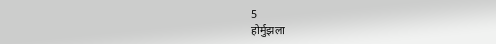5
होर्मुझला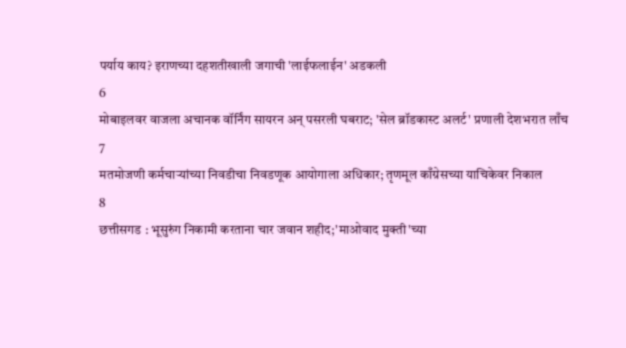पर्याय काय? इराणच्या दहशतीखाली जगाची 'लाईफलाईन' अडकली
6
मोबाइलवर वाजला अचानक वॉर्निंग सायरन अन् पसरली घबराट; 'सेल ब्रॉडकास्ट अलर्ट' प्रणाली देशभरात लाँच
7
मतमोजणी कर्मचाऱ्यांच्या निवडीचा निवडणूक आयोगाला अधिकार; तृणमूल काँग्रेसच्या याचिकेवर निकाल
8
छत्तीसगड : भूसुरुंग निकामी करताना चार जवान शहीद;'माओवाद मुक्ती'च्या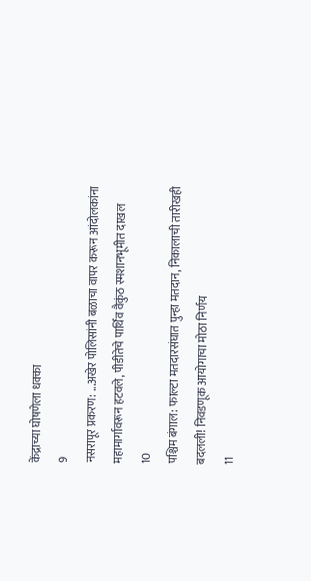केंद्राच्या घोषणेला धक्का
9
नसरापूर प्रकरण: ...अखेर पोलिसांनी बळाचा वापर करून आंदोलकांना महामार्गावरून हटवले, पीडीतेचे पार्थिव वैकुंठ स्मशानभूमीत दाखल
10
पश्चिम बंगाल: फाल्टा मतदारसंघात पुन्हा मतदान, निकालाची तारीखही बदलली! निवडणूक आयोगाचा मोठा निर्णय
11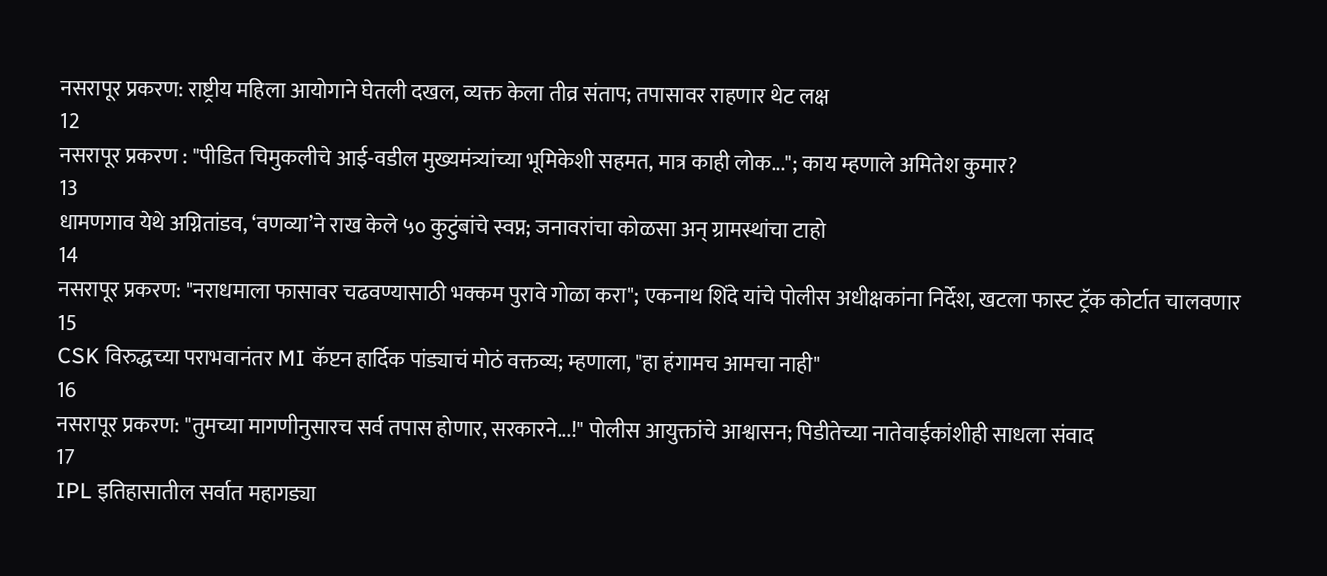नसरापूर प्रकरण: राष्ट्रीय महिला आयोगाने घेतली दखल, व्यक्त केला तीव्र संताप; तपासावर राहणार थेट लक्ष
12
नसरापूर प्रकरण : "पीडित चिमुकलीचे आई-वडील मुख्यमंत्र्यांच्या भूमिकेशी सहमत, मात्र काही लोक..."; काय म्हणाले अमितेश कुमार?
13
धामणगाव येथे अग्नितांडव, ‘वणव्या’ने राख केले ५० कुटुंबांचे स्वप्न; जनावरांचा कोळसा अन् ग्रामस्थांचा टाहो
14
नसरापूर प्रकरण: "नराधमाला फासावर चढवण्यासाठी भक्कम पुरावे गोळा करा"; एकनाथ शिंदे यांचे पोलीस अधीक्षकांना निर्देश, खटला फास्ट ट्रॅक कोर्टात चालवणार
15
CSK विरुद्धच्या पराभवानंतर MI कॅप्टन हार्दिक पांड्याचं मोठं वक्तव्य; म्हणाला, "हा हंगामच आमचा नाही"
16
नसरापूर प्रकरण: "तुमच्या मागणीनुसारच सर्व तपास होणार, सरकारने...!" पोलीस आयुक्तांचे आश्वासन; पिडीतेच्या नातेवाईकांशीही साधला संवाद
17
IPL इतिहासातील सर्वात महागड्या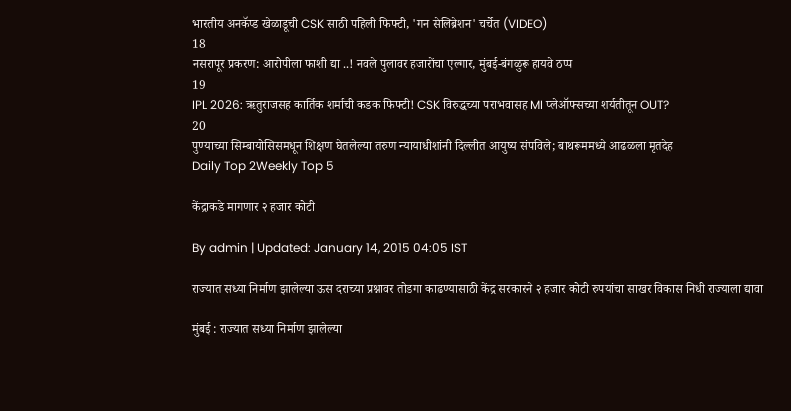भारतीय अनकॅप्ड खेळाडूची CSK साठी पहिली फिफ्टी, 'गन सेलिब्रेशन' चर्चेत (VIDEO)
18
नसरापूर प्रकरण: आरोपीला फाशी द्या ..! नवले पुलावर हजारोंचा एल्गार, मुंबई-बंगळुरू हायवे ठप्प
19
IPL 2026: ऋतुराजसह कार्तिक शर्माची कडक फिफ्टी! CSK विरुद्धच्या पराभवासह MI प्लेऑफ्सच्या शर्यतीतून OUT?
20
पुण्याच्या सिम्बायोसिसमधून शिक्षण घेतलेल्या तरुण न्यायाधीशांनी दिल्लीत आयुष्य संपविले; बाथरूममध्ये आढळला मृतदेह
Daily Top 2Weekly Top 5

केंद्राकडे मागणार २ हजार कोटी

By admin | Updated: January 14, 2015 04:05 IST

राज्यात सध्या निर्माण झालेल्या ऊस दराच्या प्रश्नावर तोडगा काढण्यासाठी केंद्र सरकारने २ हजार कोटी रुपयांचा साखर विकास निधी राज्याला द्यावा

मुंबई : राज्यात सध्या निर्माण झालेल्या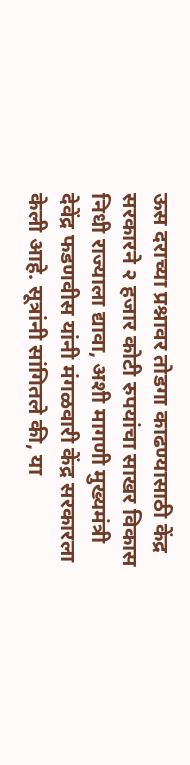ऊस दराच्या प्रश्नावर तोडगा काढण्यासाठी केंद्र सरकारने २ हजार कोटी रुपयांचा साखर विकास निधी राज्याला द्यावा, अशी मागणी मुख्यमंत्री देवेंद्र फडणवीस यांनी मंगळवारी केंद्र सरकारला केली आहे. सूत्रांनी सांगितले की, या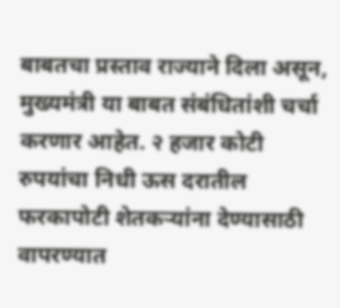बाबतचा प्रस्ताव राज्याने दिला असून, मुख्यमंत्री या बाबत संबंधितांशी चर्चा करणार आहेत. २ हजार कोटी रुपयांचा निधी ऊस दरातील फरकापोटी शेतकऱ्यांना देण्यासाठी वापरण्यात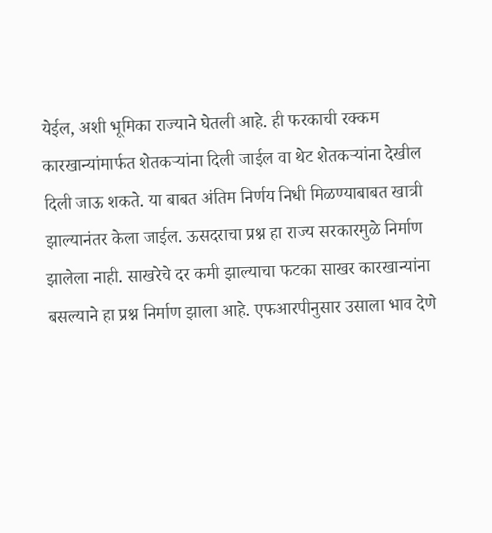येईल, अशी भूमिका राज्याने घेतली आहे. ही फरकाची रक्कम कारखान्यांमार्फत शेतकऱ्यांना दिली जाईल वा थेट शेतकऱ्यांना देखील दिली जाऊ शकते. या बाबत अंतिम निर्णय निधी मिळण्याबाबत खात्री झाल्यानंतर केला जाईल. ऊसदराचा प्रश्न हा राज्य सरकारमुळे निर्माण झालेला नाही. साखरेचे दर कमी झाल्याचा फटका साखर कारखान्यांना बसल्याने हा प्रश्न निर्माण झाला आहे. एफआरपीनुसार उसाला भाव देणे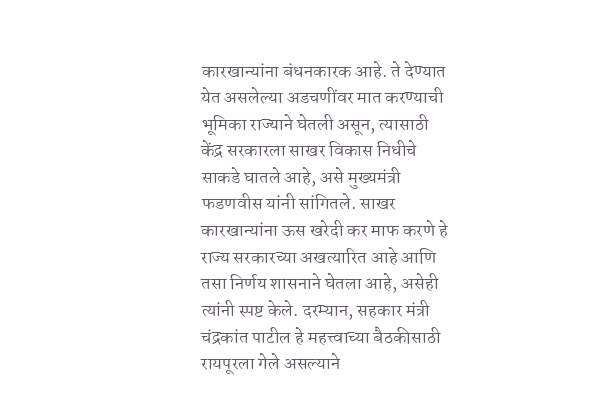कारखान्यांना बंधनकारक आहे. ते देण्यात येत असलेल्या अडचणींवर मात करण्याची भूमिका राज्याने घेतली असून, त्यासाठी केंद्र सरकारला साखर विकास निधीचे साकडे घातले आहे, असे मुख्यमंत्री फडणवीस यांनी सांगितले. साखर कारखान्यांना ऊस खरेदी कर माफ करणे हे राज्य सरकारच्या अखत्यारित आहे आणि तसा निर्णय शासनाने घेतला आहे, असेही त्यांनी स्पष्ट केले. दरम्यान, सहकार मंत्री चंद्रकांत पाटील हे महत्त्वाच्या बैठकीसाठी रायपूरला गेले असल्याने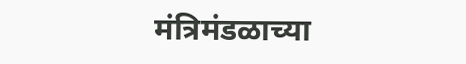मंत्रिमंडळाच्या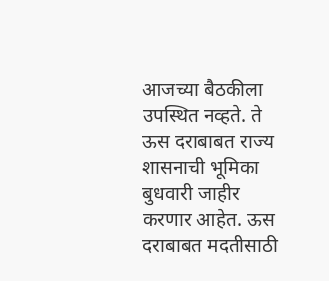आजच्या बैठकीला उपस्थित नव्हते. ते ऊस दराबाबत राज्य शासनाची भूमिका बुधवारी जाहीर करणार आहेत. ऊस दराबाबत मदतीसाठी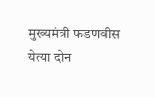मुख्यमंत्री फडणवीस येत्या दोन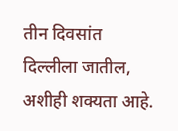तीन दिवसांत दिल्लीला जातील, अशीही शक्यता आहे.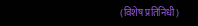(विशेष प्रतिनिधी)